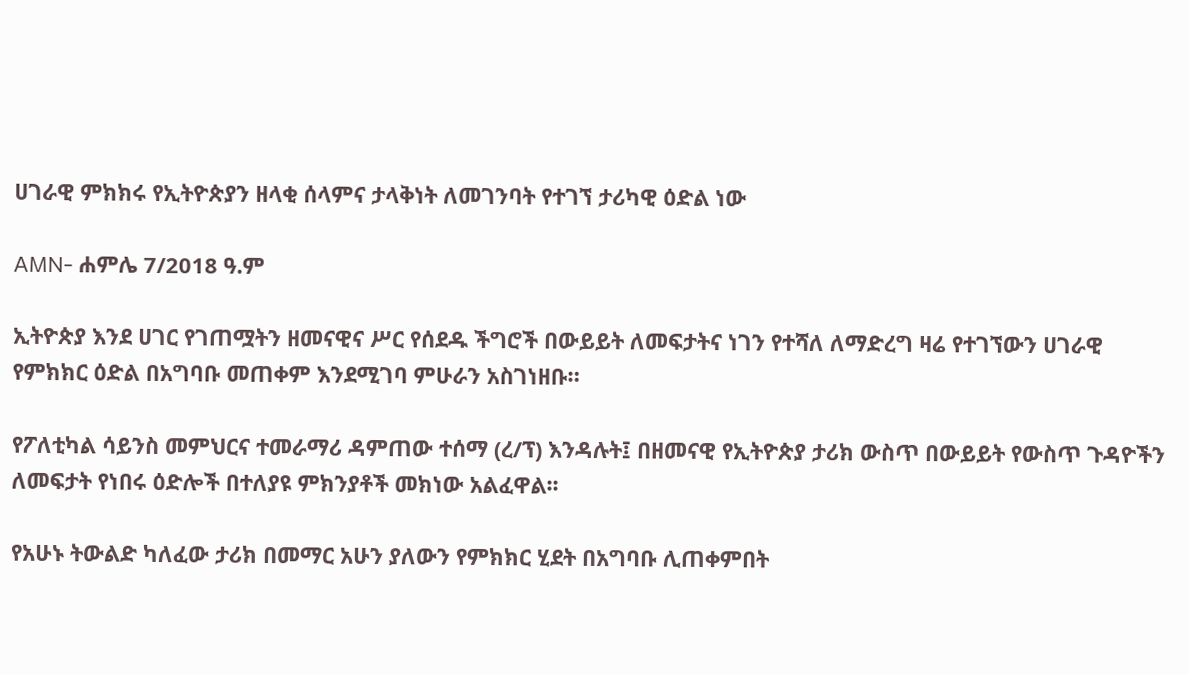ሀገራዊ ምክክሩ የኢትዮጵያን ዘላቂ ሰላምና ታላቅነት ለመገንባት የተገኘ ታሪካዊ ዕድል ነው

AMN- ሐምሌ 7/2018 ዓ.ም

ኢትዮጵያ እንደ ሀገር የገጠሟትን ዘመናዊና ሥር የሰደዱ ችግሮች በውይይት ለመፍታትና ነገን የተሻለ ለማድረግ ዛሬ የተገኘውን ሀገራዊ የምክክር ዕድል በአግባቡ መጠቀም እንደሚገባ ምሁራን አስገነዘቡ።

የፖለቲካል ሳይንስ መምህርና ተመራማሪ ዳምጠው ተሰማ (ረ/ፕ) እንዳሉት፤ በዘመናዊ የኢትዮጵያ ታሪክ ውስጥ በውይይት የውስጥ ጉዳዮችን ለመፍታት የነበሩ ዕድሎች በተለያዩ ምክንያቶች መክነው አልፈዋል፡፡

የአሁኑ ትውልድ ካለፈው ታሪክ በመማር አሁን ያለውን የምክክር ሂደት በአግባቡ ሊጠቀምበት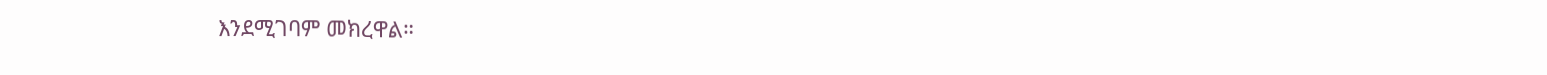እንደሚገባም መክረዋል።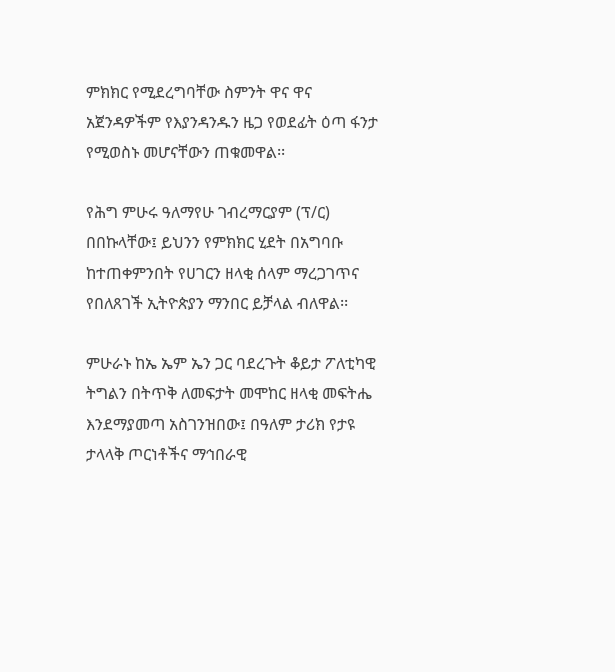ምክክር የሚደረግባቸው ስምንት ዋና ዋና አጀንዳዎችም የእያንዳንዱን ዜጋ የወደፊት ዕጣ ፋንታ የሚወስኑ መሆናቸውን ጠቁመዋል፡፡

የሕግ ምሁሩ ዓለማየሁ ገብረማርያም (ፕ/ር) በበኩላቸው፤ ይህንን የምክክር ሂደት በአግባቡ ከተጠቀምንበት የሀገርን ዘላቂ ሰላም ማረጋገጥና የበለጸገች ኢትዮጵያን ማንበር ይቻላል ብለዋል፡፡

ምሁራኑ ከኤ ኤም ኤን ጋር ባደረጉት ቆይታ ፖለቲካዊ ትግልን በትጥቅ ለመፍታት መሞከር ዘላቂ መፍትሔ እንደማያመጣ አስገንዝበው፤ በዓለም ታሪክ የታዩ ታላላቅ ጦርነቶችና ማኅበራዊ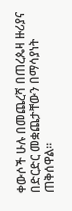ቀውሶች ሁሉ በመጨረሻ በጠረጴዛ ዙሪያና በድርድር መቋጨታቸውን በማሳያነት ጠቅሰዋል፡፡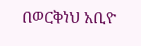በወርቅነህ አቢዮ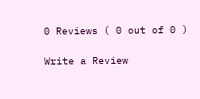0 Reviews ( 0 out of 0 )

Write a Review